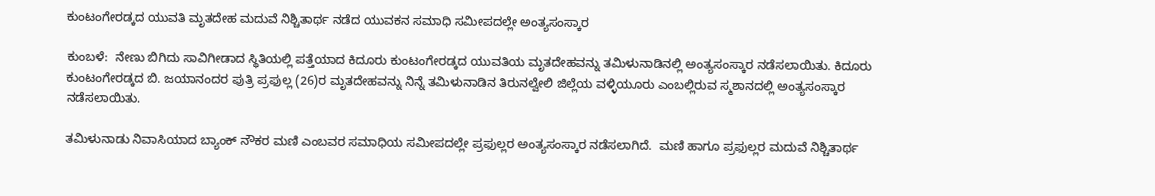ಕುಂಟಂಗೇರಡ್ಕದ ಯುವತಿ ಮೃತದೇಹ ಮದುವೆ ನಿಶ್ಚಿತಾರ್ಥ ನಡೆದ ಯುವಕನ ಸಮಾಧಿ ಸಮೀಪದಲ್ಲೇ ಅಂತ್ಯಸಂಸ್ಕಾರ

ಕುಂಬಳೆ:  ನೇಣು ಬಿಗಿದು ಸಾವಿಗೀಡಾದ ಸ್ಥಿತಿಯಲ್ಲಿ ಪತ್ತೆಯಾದ ಕಿದೂರು ಕುಂಟಂಗೇರಡ್ಕದ ಯುವತಿಯ ಮೃತದೇಹವನ್ನು ತಮಿಳುನಾಡಿನಲ್ಲಿ ಅಂತ್ಯಸಂಸ್ಕಾರ ನಡೆಸಲಾಯಿತು. ಕಿದೂರು ಕುಂಟಂಗೇರಡ್ಕದ ಬಿ. ಜಯಾನಂದರ ಪುತ್ರಿ ಪ್ರಫುಲ್ಲ (26)ರ ಮೃತದೇಹವನ್ನು ನಿನ್ನೆ ತಮಿಳುನಾಡಿನ ತಿರುನಲ್ವೇಲಿ ಜಿಲ್ಲೆಯ ವಳ್ಳಿಯೂರು ಎಂಬಲ್ಲಿರುವ ಸ್ಮಶಾನದಲ್ಲಿ ಅಂತ್ಯಸಂಸ್ಕಾರ ನಡೆಸಲಾಯಿತು.

ತಮಿಳುನಾಡು ನಿವಾಸಿಯಾದ ಬ್ಯಾಂಕ್ ನೌಕರ ಮಣಿ ಎಂಬವರ ಸಮಾಧಿಯ ಸಮೀಪದಲ್ಲೇ ಪ್ರಫುಲ್ಲರ ಅಂತ್ಯಸಂಸ್ಕಾರ ನಡೆಸಲಾಗಿದೆ.  ಮಣಿ ಹಾಗೂ ಪ್ರಫುಲ್ಲರ ಮದುವೆ ನಿಶ್ಚಿತಾರ್ಥ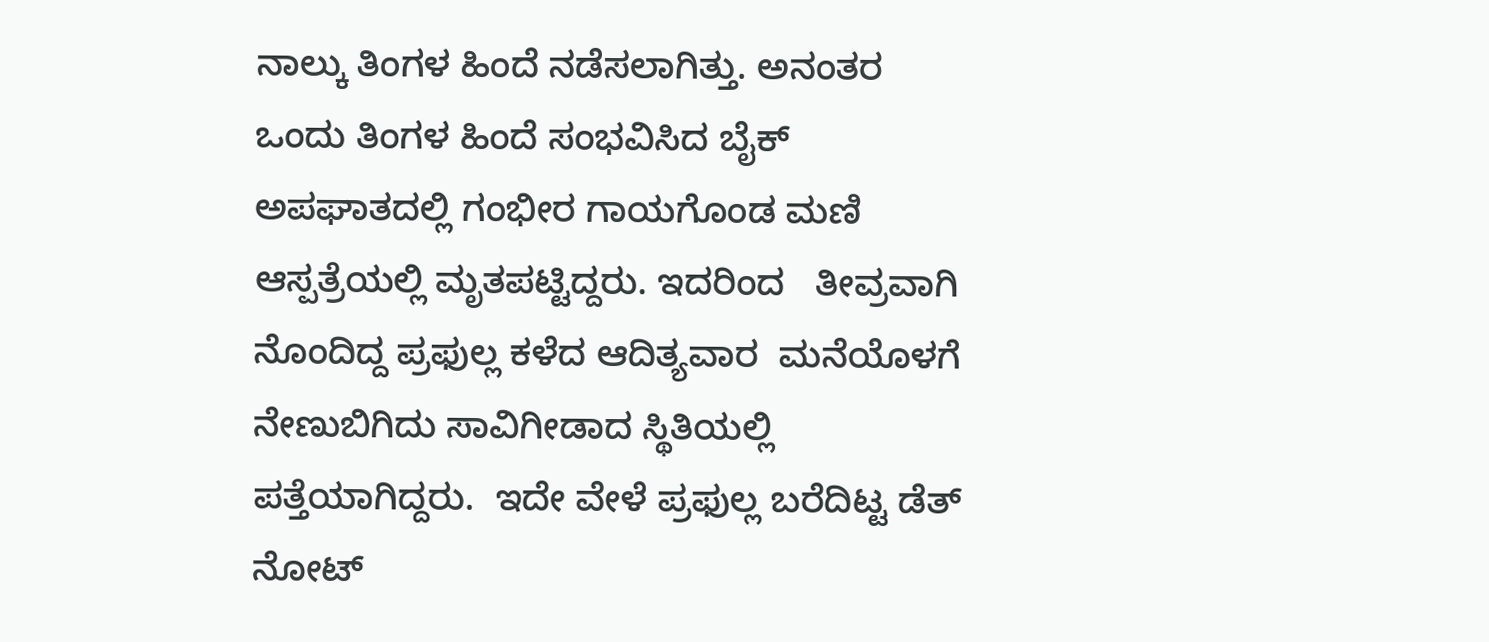ನಾಲ್ಕು ತಿಂಗಳ ಹಿಂದೆ ನಡೆಸಲಾಗಿತ್ತು. ಅನಂತರ ಒಂದು ತಿಂಗಳ ಹಿಂದೆ ಸಂಭವಿಸಿದ ಬೈಕ್ ಅಪಘಾತದಲ್ಲಿ ಗಂಭೀರ ಗಾಯಗೊಂಡ ಮಣಿ ಆಸ್ಪತ್ರೆಯಲ್ಲಿ ಮೃತಪಟ್ಟಿದ್ದರು. ಇದರಿಂದ   ತೀವ್ರವಾಗಿ  ನೊಂದಿದ್ದ ಪ್ರಫುಲ್ಲ ಕಳೆದ ಆದಿತ್ಯವಾರ  ಮನೆಯೊಳಗೆ ನೇಣುಬಿಗಿದು ಸಾವಿಗೀಡಾದ ಸ್ಥಿತಿಯಲ್ಲಿ ಪತ್ತೆಯಾಗಿದ್ದರು.  ಇದೇ ವೇಳೆ ಪ್ರಫುಲ್ಲ ಬರೆದಿಟ್ಟ ಡೆತ್ ನೋಟ್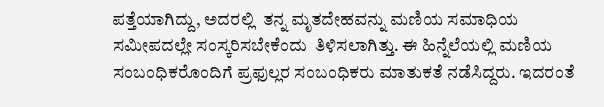ಪತ್ತೆಯಾಗಿದ್ದು, ಅದರಲ್ಲಿ  ತನ್ನ ಮೃತದೇಹವನ್ನು ಮಣಿಯ ಸಮಾಧಿಯ ಸಮೀಪದಲ್ಲೇ ಸಂಸ್ಕರಿಸಬೇಕೆಂದು  ತಿಳಿಸಲಾಗಿತ್ತು. ಈ ಹಿನ್ನೆಲೆಯಲ್ಲಿ ಮಣಿಯ ಸಂಬಂಧಿಕರೊಂದಿಗೆ ಪ್ರಫುಲ್ಲರ ಸಂಬಂಧಿಕರು ಮಾತುಕತೆ ನಡೆಸಿದ್ದರು. ಇದರಂತೆ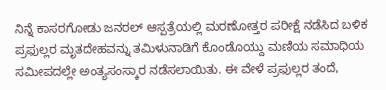ನಿನ್ನೆ ಕಾಸರಗೋಡು ಜನರಲ್ ಆಸ್ಪತ್ರೆಯಲ್ಲಿ ಮರಣೋತ್ತರ ಪರೀಕ್ಷೆ ನಡೆಸಿದ ಬಳಿಕ ಪ್ರಫುಲ್ಲರ ಮೃತದೇಹವನ್ನು ತಮಿಳುನಾಡಿಗೆ ಕೊಂಡೊಯ್ದು ಮಣಿಯ ಸಮಾಧಿಯ ಸಮೀಪದಲ್ಲೇ ಅಂತ್ಯಸಂಸ್ಕಾರ ನಡೆಸಲಾಯಿತು. ಈ ವೇಳೆ ಪ್ರಫುಲ್ಲರ ತಂದೆ,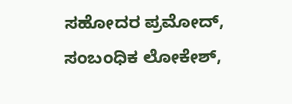ಸಹೋದರ ಪ್ರಮೋದ್, ಸಂಬಂಧಿಕ ಲೋಕೇಶ್,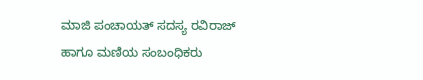ಮಾಜಿ ಪಂಚಾಯತ್ ಸದಸ್ಯ ರವಿರಾಜ್ ಹಾಗೂ ಮಣಿಯ ಸಂಬಂಧಿಕರು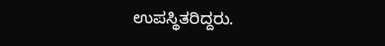ಉಪಸ್ಥಿತರಿದ್ದರು.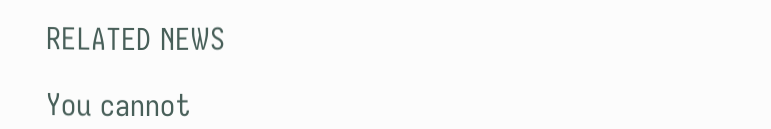RELATED NEWS

You cannot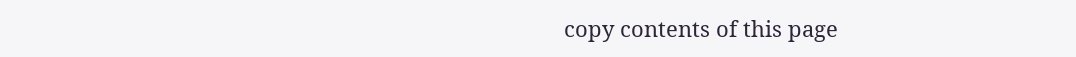copy contents of this page